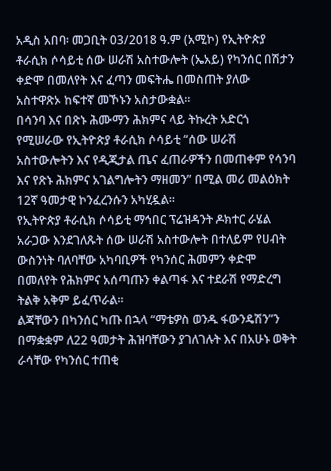አዲስ አበባ፡ መጋቢት 03/2018 ዓ.ም (አሚኮ) የኢትዮጵያ ቶራሲክ ሶሳይቲ ሰው ሠራሽ አስተውሎት (ኤአይ) የካንሰር በሽታን ቀድሞ በመለየት እና ፈጣን መፍትሔ በመስጠት ያለው አስተዋጽኦ ከፍተኛ መኾኑን አስታውቋል።
በሳንባ እና በጽኑ ሕሙማን ሕክምና ላይ ትኩረት አድርጎ የሚሠራው የኢትዮጵያ ቶራሲክ ሶሳይቲ “ሰው ሠራሽ አስተውሎትን እና የዲጂታል ጤና ፈጠራዎችን በመጠቀም የሳንባ እና የጽኑ ሕክምና አገልግሎትን ማዘመን” በሚል መሪ መልዕክት 12ኛ ዓመታዊ ኮንፈረንሱን አካሂዷል።
የኢትዮጵያ ቶራሲክ ሶሳይቲ ማኅበር ፕሬዝዳንት ዶክተር ራሄል አራጋው እንደገለጹት ሰው ሠራሽ አስተውሎት በተለይም የሀብት ውስንነት ባለባቸው አካባቢዎች የካንሰር ሕመምን ቀድሞ በመለየት የሕክምና አሰጣጡን ቀልጣፋ እና ተደራሽ የማድረግ ትልቅ አቅም ይፈጥራል።
ልጃቸውን በካንሰር ካጡ በኋላ “ማቴዎስ ወንዱ ፋውንዴሽን”ን በማቋቋም ለ22 ዓመታት ሕዝባቸውን ያገለገሉት እና በአሁኑ ወቅት ራሳቸው የካንሰር ተጠቂ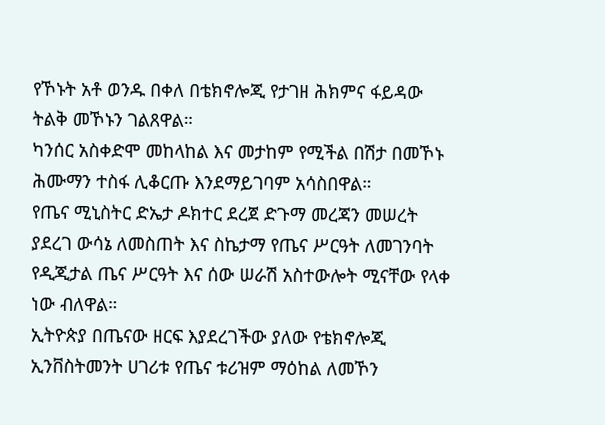የኾኑት አቶ ወንዱ በቀለ በቴክኖሎጂ የታገዘ ሕክምና ፋይዳው ትልቅ መኾኑን ገልጸዋል።
ካንሰር አስቀድሞ መከላከል እና መታከም የሚችል በሽታ በመኾኑ ሕሙማን ተስፋ ሊቆርጡ እንደማይገባም አሳስበዋል።
የጤና ሚኒስትር ድኤታ ዶክተር ደረጀ ድጉማ መረጃን መሠረት ያደረገ ውሳኔ ለመስጠት እና ስኬታማ የጤና ሥርዓት ለመገንባት የዲጂታል ጤና ሥርዓት እና ሰው ሠራሽ አስተውሎት ሚናቸው የላቀ ነው ብለዋል።
ኢትዮጵያ በጤናው ዘርፍ እያደረገችው ያለው የቴክኖሎጂ ኢንቨስትመንት ሀገሪቱ የጤና ቱሪዝም ማዕከል ለመኾን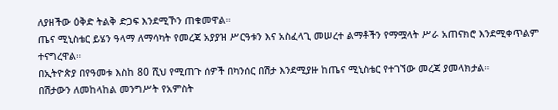ለያዘችው ዕቅድ ትልቅ ድጋፍ እንደሚኾን ጠቁመዋል።
ጤና ሚኒስቴር ይሄን ዓላማ ለማሳካት የመረጃ አያያዝ ሥርዓቱን እና አስፈላጊ መሠረተ ልማቶችን የማሟላት ሥራ አጠናክሮ እንደሚቀጥልም ተናግረዋል።
በኢትዮጵያ በየዓመቱ እስከ 80 ሺህ የሚጠጉ ሰዎች በካንሰር በሽታ እንደሚያዙ ከጤና ሚኒስቴር የተገኘው መረጃ ያመላክታል።
በሽታውን ለመከላከል መንግሥት የአምስት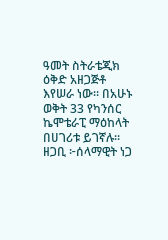ዓመት ስትራቴጂክ ዕቅድ አዘጋጅቶ እየሠራ ነው። በአሁኑ ወቅት 33 የካንሰር ኬሞቴራፒ ማዕከላት በሀገሪቱ ይገኛሉ።
ዘጋቢ ፦ሰላማዊት ነጋ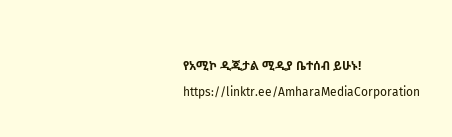የአሚኮ ዲጂታል ሚዲያ ቤተሰብ ይሁኑ!
https://linktr.ee/AmharaMediaCorporation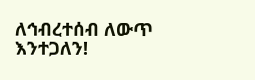ለኅብረተሰብ ለውጥ እንተጋለን!